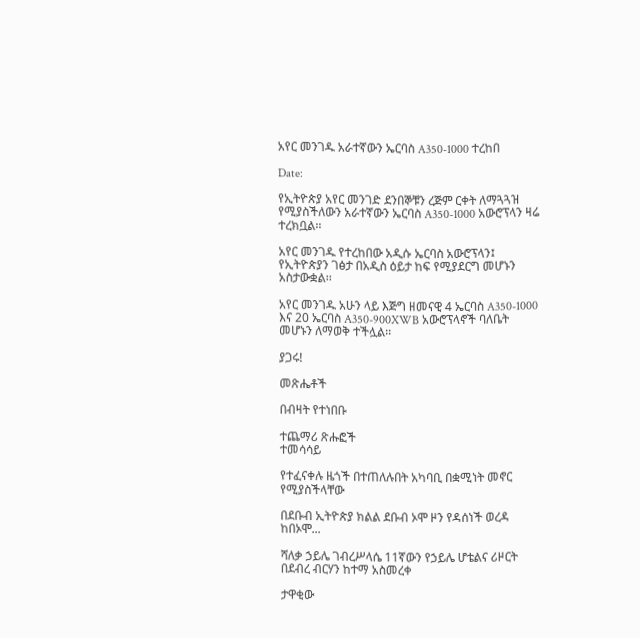አየር መንገዱ አራተኛውን ኤርባስ A350-1000 ተረከበ

Date:

የኢትዮጵያ አየር መንገድ ደንበኞቹን ረጅም ርቀት ለማጓጓዝ የሚያስችለውን አራተኛውን ኤርባስ A350-1000 አውሮፕላን ዛሬ ተረክቧል፡፡

አየር መንገዱ የተረከበው አዲሱ ኤርባስ አውሮፕላን፤ የኢትዮጵያን ገፅታ በአዲስ ዕይታ ከፍ የሚያደርግ መሆኑን አስታውቋል፡፡

አየር መንገዱ አሁን ላይ እጅግ ዘመናዊ 4 ኤርባስ A350-1000 እና 20 ኤርባስ A350-900XWB አውሮፕላኖች ባለቤት መሆኑን ለማወቅ ተችሏል፡፡

ያጋሩ!

መጽሔቶች

በብዛት የተነበቡ

ተጨማሪ ጽሑፎች
ተመሳሳይ

የተፈናቀሉ ዜጎች በተጠለሉበት አካባቢ በቋሚነት መኖር የሚያስችላቸው

በደቡብ ኢትዮጵያ ክልል ደቡብ ኦሞ ዞን የዳሰነች ወረዳ ከበኦሞ...

ሻለቃ ኃይሌ ገብረሥላሴ 11ኛውን የኃይሌ ሆቴልና ሪዞርት በደብረ ብርሃን ከተማ አስመረቀ

ታዋቂው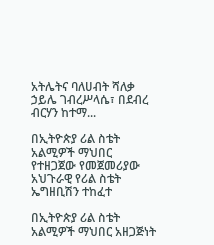አትሌትና ባለሀብት ሻለቃ ኃይሌ ገብረሥላሴ፣ በደብረ ብርሃን ከተማ...

በኢትዮጵያ ሪል ስቴት አልሚዎች ማህበር የተዘጋጀው የመጀመሪያው አህጉራዊ የሪል ስቴት ኤግዘቢሽን ተከፈተ

በኢትዮጵያ ሪል ስቴት አልሚዎች ማህበር አዘጋጅነት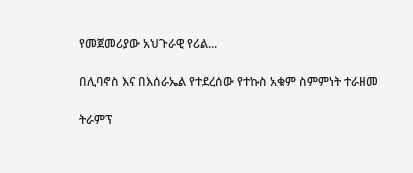የመጀመሪያው አህጉራዊ የሪል...

በሊባኖስ እና በእሰራኤል የተደረሰው የተኩስ አቁም ስምምነት ተራዘመ

ትራምፕ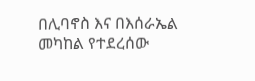በሊባኖስ እና በእሰራኤል መካከል የተደረሰው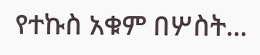የተኩስ አቁም በሦስት...